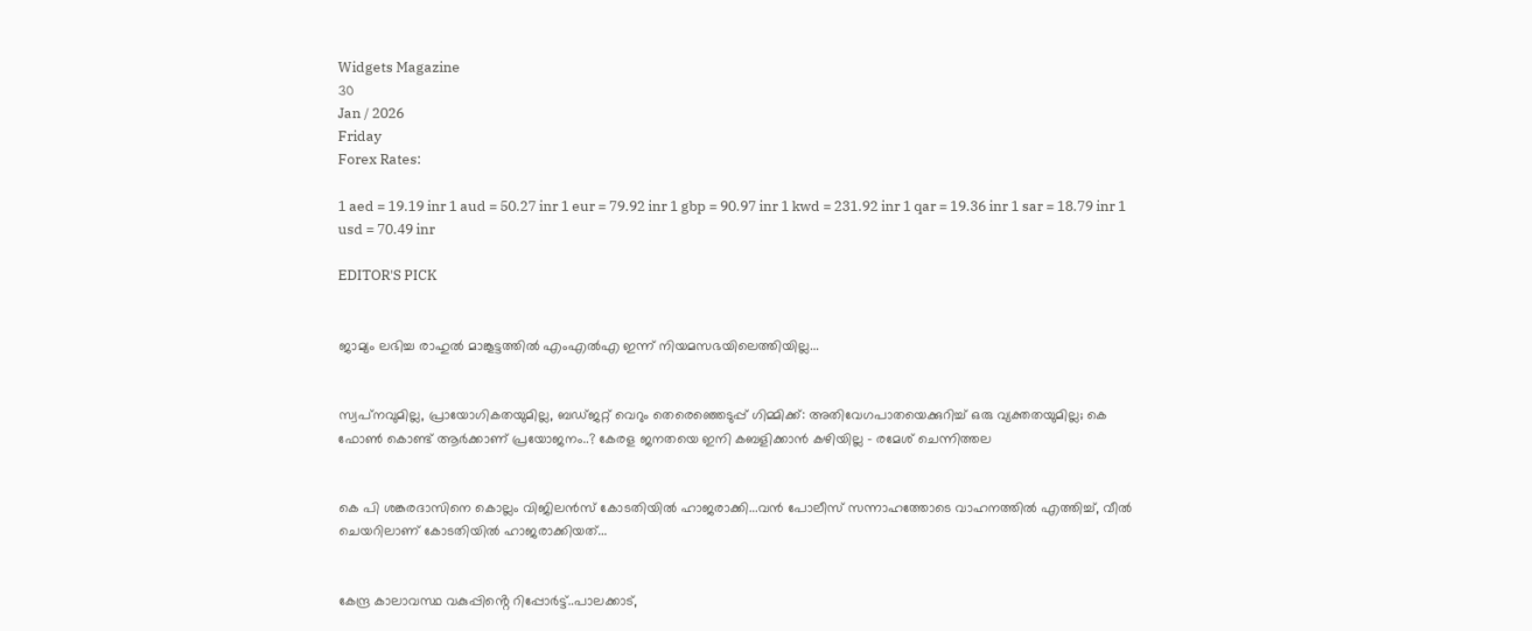Widgets Magazine
30
Jan / 2026
Friday
Forex Rates:

1 aed = 19.19 inr 1 aud = 50.27 inr 1 eur = 79.92 inr 1 gbp = 90.97 inr 1 kwd = 231.92 inr 1 qar = 19.36 inr 1 sar = 18.79 inr 1 usd = 70.49 inr

EDITOR'S PICK


ജാമ്യം ലഭിച്ച രാഹുല്‍ മാങ്കൂട്ടത്തില്‍ എംഎല്‍എ ഇന്ന് നിയമസഭയിലെത്തിയില്ല...


സ്വപ്‌നവുമില്ല, പ്രായോഗികതയുമില്ല, ബഡ്ജറ്റ് വെറും തെരെഞ്ഞെടുപ്പ് ഗിമ്മിക്ക്: അതിവേഗപാതയെക്കുറിച്ച് ഒരു വ്യക്തതയുമില്ല; കെ ഫോണ്‍ കൊണ്ട് ആര്‍ക്കാണ് പ്രയോജനം..? കേരള ജനതയെ ഇനി കബളിക്കാന്‍ കഴിയില്ല - രമേശ് ചെന്നിത്തല


കെ പി ശങ്കരദാസിനെ കൊല്ലം വിജിലൻസ് കോടതിയിൽ ഹാജരാക്കി...വൻ പോലീസ് സന്നാഹത്തോടെ വാഹനത്തിൽ എത്തിച്ച്, വീൽ ചെയറിലാണ് കോടതിയിൽ ഹാജരാക്കിയത്...


കേന്ദ്ര കാലാവസ്ഥ വകുപ്പിൻ്റെ റിപ്പോർട്ട്..പാലക്കാട്,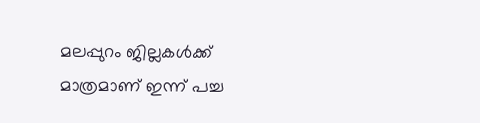മലപ്പുറം ജില്ലകൾക്ക് മാത്രമാണ് ഇന്ന് പച്ച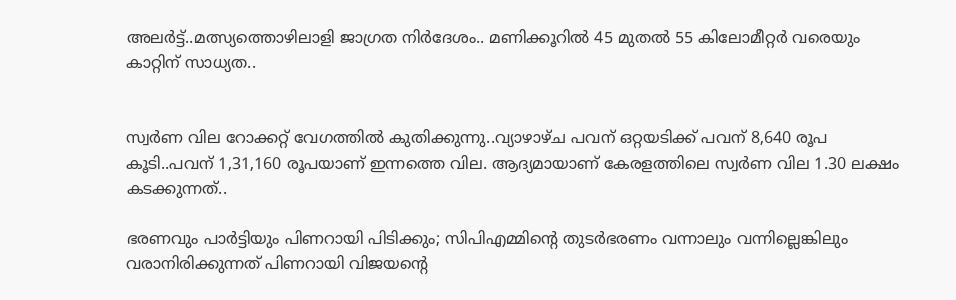അലർട്ട്..മത്സ്യത്തൊഴിലാളി ജാഗ്രത നിർദേശം.. മണിക്കൂറിൽ 45 മുതൽ 55 കിലോമീറ്റർ വരെയും കാറ്റിന് സാധ്യത..


സ്വര്‍ണ വില റോക്കറ്റ് വേഗത്തില്‍ കുതിക്കുന്നു..വ്യാഴാഴ്ച പവന് ഒറ്റയടിക്ക് പവന് 8,640 രൂപ കൂടി..പവന് 1,31,160 രൂപയാണ് ഇന്നത്തെ വില. ആദ്യമായാണ് കേരളത്തിലെ സ്വര്‍ണ വില 1.30 ലക്ഷം കടക്കുന്നത്..

ഭരണവും പാര്‍ട്ടിയും പിണറായി പിടിക്കും; സിപിഎമ്മിന്റെ തുടര്‍ഭരണം വന്നാലും വന്നില്ലെങ്കിലും വരാനിരിക്കുന്നത് പിണറായി വിജയന്റെ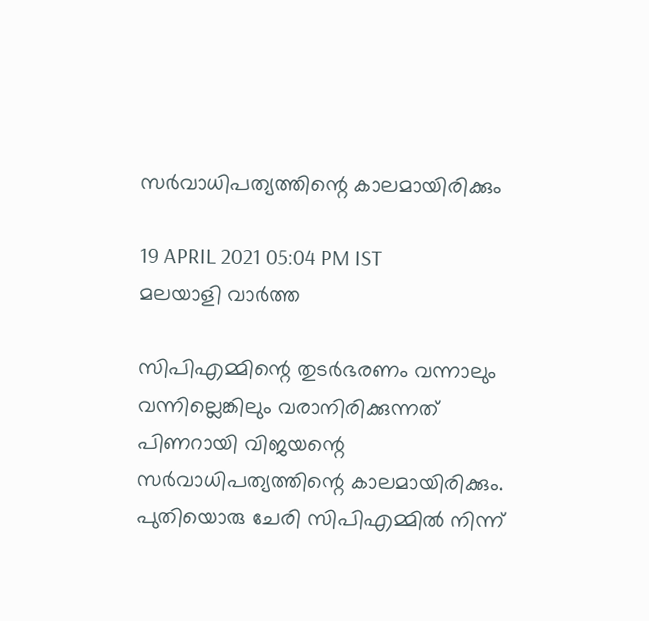സര്‍വാധിപത്യത്തിന്റെ കാലമായിരിക്കും

19 APRIL 2021 05:04 PM IST
മലയാളി വാര്‍ത്ത

സിപിഎമ്മിന്റെ തുടര്‍ഭരണം വന്നാലും വന്നില്ലെങ്കിലും വരാനിരിക്കുന്നത് പിണറായി വിജയന്റെ സര്‍വാധിപത്യത്തിന്റെ കാലമായിരിക്കും. പുതിയൊരു ചേരി സിപിഎമ്മില്‍ നിന്ന്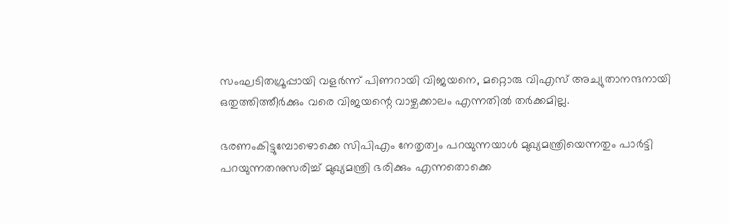സംഘടിതഗ്രൂപ്പായി വളര്‍ന്ന് പിണറായി വിജയനെ, മറ്റൊരു വിഎസ് അച്യുതാനന്ദനായി ഒതുത്തിത്തീര്‍ക്കും വരെ വിജയന്റെ വാഴ്ചക്കാലം എന്നതില്‍ തര്‍ക്കമില്ല.

ഭരണംകിട്ടുമ്പോഴൊക്കെ സിപിഎം നേതൃത്വം പറയുന്നയാള്‍ മുഖ്യമന്ത്രിയെന്നതും പാര്‍ട്ടി പറയുന്നതനുസരിച്ച് മുഖ്യമന്ത്രി ഭരിക്കും എന്നതൊക്കെ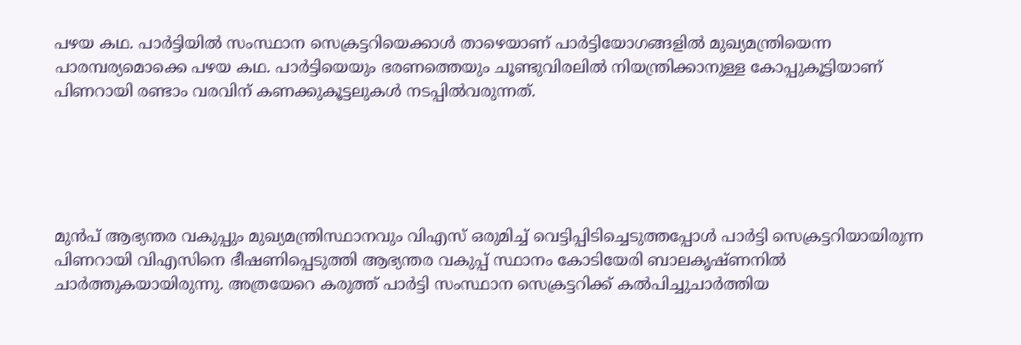പഴയ കഥ. പാര്‍ട്ടിയില്‍ സംസ്ഥാന സെക്രട്ടറിയെക്കാള്‍ താഴെയാണ് പാര്‍ട്ടിയോഗങ്ങളില്‍ മുഖ്യമന്ത്രിയെന്ന പാരമ്പര്യമൊക്കെ പഴയ കഥ. പാര്‍ട്ടിയെയും ഭരണത്തെയും ചൂണ്ടുവിരലില്‍ നിയന്ത്രിക്കാനുള്ള കോപ്പുകൂട്ടിയാണ് പിണറായി രണ്ടാം വരവിന് കണക്കുകൂട്ടലുകള്‍ നടപ്പില്‍വരുന്നത്.





മുന്‍പ് ആഭ്യന്തര വകുപ്പും മുഖ്യമന്ത്രിസ്ഥാനവും വിഎസ് ഒരുമിച്ച് വെട്ടിപ്പിടിച്ചെടുത്തപ്പോള്‍ പാര്‍ട്ടി സെക്രട്ടറിയായിരുന്ന പിണറായി വിഎസിനെ ഭീഷണിപ്പെടുത്തി ആഭ്യന്തര വകുപ്പ് സ്ഥാനം കോടിയേരി ബാലകൃഷ്ണനില്‍ ചാര്‍ത്തുകയായിരുന്നു. അത്രയേറെ കരുത്ത് പാര്‍ട്ടി സംസ്ഥാന സെക്രട്ടറിക്ക് കല്‍പിച്ചുചാര്‍ത്തിയ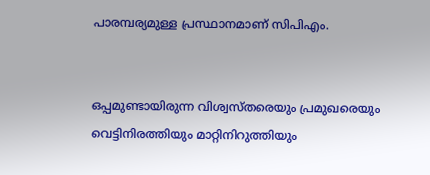പാരമ്പര്യമുള്ള പ്രസ്ഥാനമാണ് സിപിഎം.


ഒപ്പമുണ്ടായിരുന്ന വിശ്വസ്തരെയും പ്രമുഖരെയും വെട്ടിനിരത്തിയും മാറ്റിനിറുത്തിയും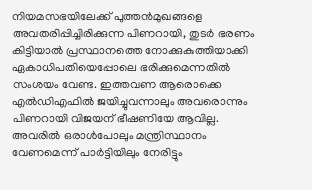നിയമസഭയിലേക്ക് പുത്തന്‍മുഖങ്ങളെ അവതരിപ്പിച്ചിരിക്കുന്ന പിണറായി, തുടര്‍ ഭരണം കിട്ടിയാല്‍ പ്രസ്ഥാനത്തെ നോക്കുകുത്തിയാക്കി ഏകാധിപതിയെപ്പോലെ ഭരിക്കുമെന്നതില്‍ സംശയം വേണ്ട. ഇത്തവണ ആരൊക്കെ എല്‍ഡിഎഫില്‍ ജയിച്ചുവന്നാലും അവരൊന്നും പിണറായി വിജയന് ഭീഷണിയേ ആവില്ല. അവരില്‍ ഒരാള്‍പോലും മന്ത്രിസ്ഥാനം വേണമെന്ന് പാര്‍ട്ടിയിലും നേരിട്ടും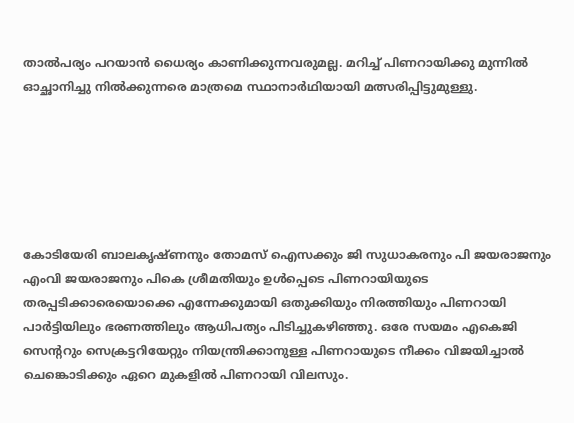താല്‍പര്യം പറയാന്‍ ധൈര്യം കാണിക്കുന്നവരുമല്ല. മറിച്ച് പിണറായിക്കു മുന്നില്‍ ഓച്ഛാനിച്ചു നില്‍ക്കുന്നരെ മാത്രമെ സ്ഥാനാര്‍ഥിയായി മത്സരിപ്പിട്ടുമുള്ളു.






കോടിയേരി ബാലകൃഷ്ണനും തോമസ് ഐസക്കും ജി സുധാകരനും പി ജയരാജനും എംവി ജയരാജനും പികെ ശ്രീമതിയും ഉള്‍പ്പെടെ പിണറായിയുടെ തരപ്പടിക്കാരെയൊക്കെ എന്നേക്കുമായി ഒതുക്കിയും നിരത്തിയും പിണറായി പാര്‍ട്ടിയിലും ഭരണത്തിലും ആധിപത്യം പിടിച്ചുകഴിഞ്ഞു. ഒരേ സയമം എകെജി സെന്ററും സെക്രട്ടറിയേറ്റും നിയന്ത്രിക്കാനുള്ള പിണറായുടെ നീക്കം വിജയിച്ചാല്‍ ചെങ്കൊടിക്കും ഏറെ മുകളില്‍ പിണറായി വിലസും.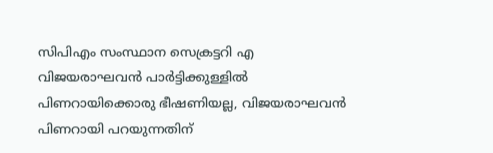സിപിഎം സംസ്ഥാന സെക്രട്ടറി എ വിജയരാഘവന്‍ പാര്‍ട്ടിക്കുള്ളില്‍ പിണറായിക്കൊരു ഭീഷണിയല്ല, വിജയരാഘവന്‍ പിണറായി പറയുന്നതിന്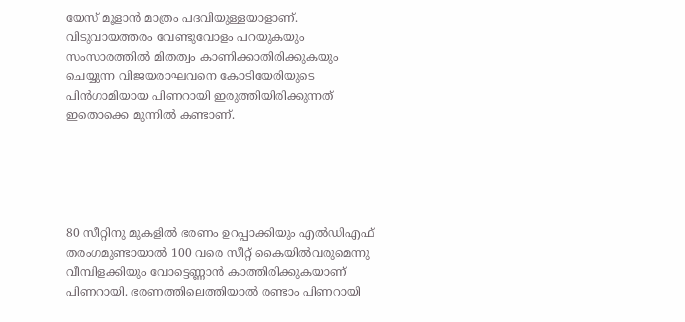യേസ് മൂളാന്‍ മാത്രം പദവിയുള്ളയാളാണ്. വിടുവായത്തരം വേണ്ടുവോളം പറയുകയും സംസാരത്തില്‍ മിതത്വം കാണിക്കാതിരിക്കുകയും ചെയ്യുന്ന വിജയരാഘവനെ കോടിയേരിയുടെ പിന്‍ഗാമിയായ പിണറായി ഇരുത്തിയിരിക്കുന്നത് ഇതൊക്കെ മുന്നില്‍ കണ്ടാണ്.





80 സീറ്റിനു മുകളില്‍ ഭരണം ഉറപ്പാക്കിയും എല്‍ഡിഎഫ് തരംഗമുണ്ടായാല്‍ 100 വരെ സീറ്റ് കൈയില്‍വരുമെന്നു വീമ്പിളക്കിയും വോട്ടെണ്ണാന്‍ കാത്തിരിക്കുകയാണ് പിണറായി. ഭരണത്തിലെത്തിയാല്‍ രണ്ടാം പിണറായി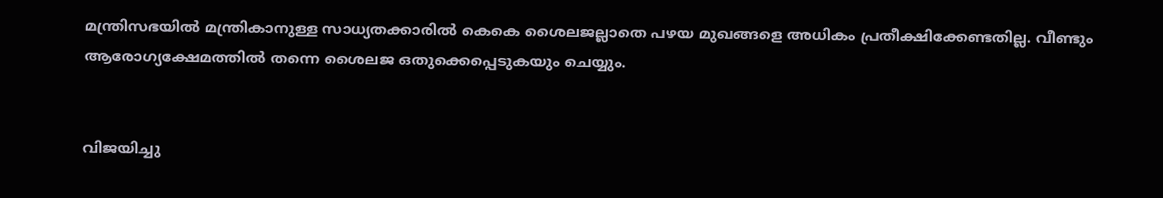മന്ത്രിസഭയില്‍ മന്ത്രികാനുള്ള സാധ്യതക്കാരില്‍ കെകെ ശൈലജല്ലാതെ പഴയ മുഖങ്ങളെ അധികം പ്രതീക്ഷിക്കേണ്ടതില്ല. വീണ്ടും ആരോഗ്യക്ഷേമത്തില്‍ തന്നെ ശൈലജ ഒതുക്കെപ്പെടുകയും ചെയ്യും.


വിജയിച്ചു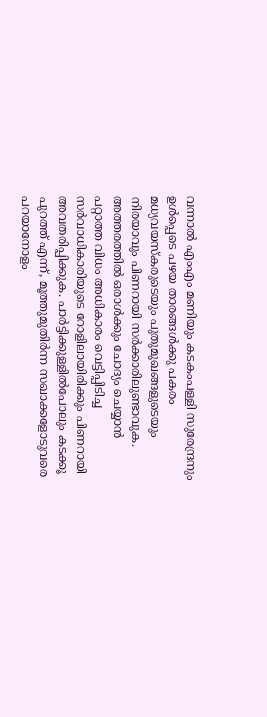വന്നാല്‍ എംഎം മണിയും കടകംപള്ളി സുരേന്ദ്രനും ഉള്‍പ്പെടെ പഴയ താരങ്ങള്‍ക്കു പകരം മധ്യവയസ്‌കരുടെയും പുതുമുഖങ്ങളുടെയും നിരയാവും പിണറായി സര്‍ക്കാരിലുണ്ടാവുക. അത്തരത്തില്‍ ഒരാള്‍ക്കും ചോദ്യം ചെയ്യാന്‍ പറ്റാത്ത വിധം അധികാരം വെട്ടിപ്പിടിച്ച സര്‍വാധികാരിയുടെ റോളിലായിരിക്കും പിണറായി അവതരിപ്പിക്കുക. പാര്‍ട്ടിക്കുള്ളില്‍പോലും കടക്കൂ പുറത്ത് എന്ന്, മൂത്തുമുതിര്‍ന്ന സഖാക്കളോടുവരെ പറയാനോളം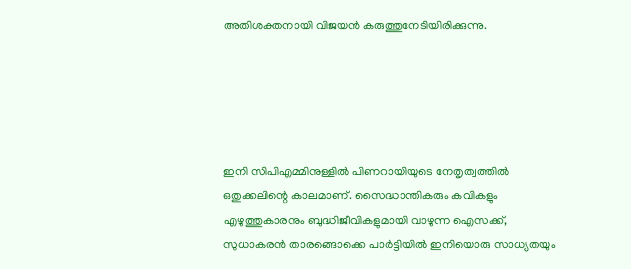അതിശക്തനായി വിജയന്‍ കരുത്തുനേടിയിരിക്കുന്നു.





ഇനി സിപിഎമ്മിനുള്ളില്‍ പിണറായിയുടെ നേതൃത്വത്തില്‍ ഒതുക്കലിന്റെ കാലമാണ്. സൈദ്ധാന്തികരും കവികളും എഴുത്തുകാരനും ബുദ്ധിജീവികളുമായി വാഴുന്ന ഐസക്ക്, സുധാകരന്‍ താരങ്ങൊക്കെ പാര്‍ട്ടിയില്‍ ഇനിയൊരു സാധ്യതയും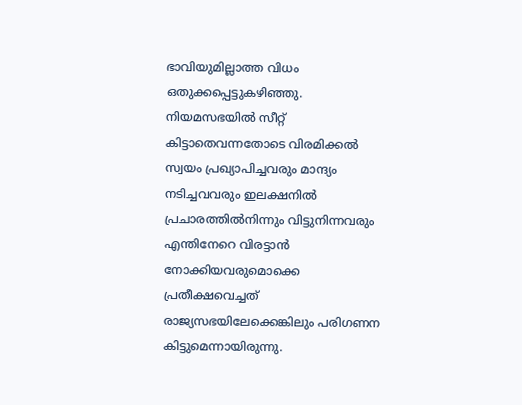ഭാവിയുമില്ലാത്ത വിധം ഒതുക്കപ്പെട്ടുകഴിഞ്ഞു. നിയമസഭയില്‍ സീറ്റ് കിട്ടാതെവന്നതോടെ വിരമിക്കല്‍ സ്വയം പ്രഖ്യാപിച്ചവരും മാന്ദ്യം നടിച്ചവവരും ഇലക്ഷനില്‍ പ്രചാരത്തില്‍നിന്നും വിട്ടുനിന്നവരും എന്തിനേറെ വിരട്ടാന്‍ നോക്കിയവരുമൊക്കെ പ്രതീക്ഷവെച്ചത് രാജ്യസഭയിലേക്കെങ്കിലും പരിഗണന കിട്ടുമെന്നായിരുന്നു.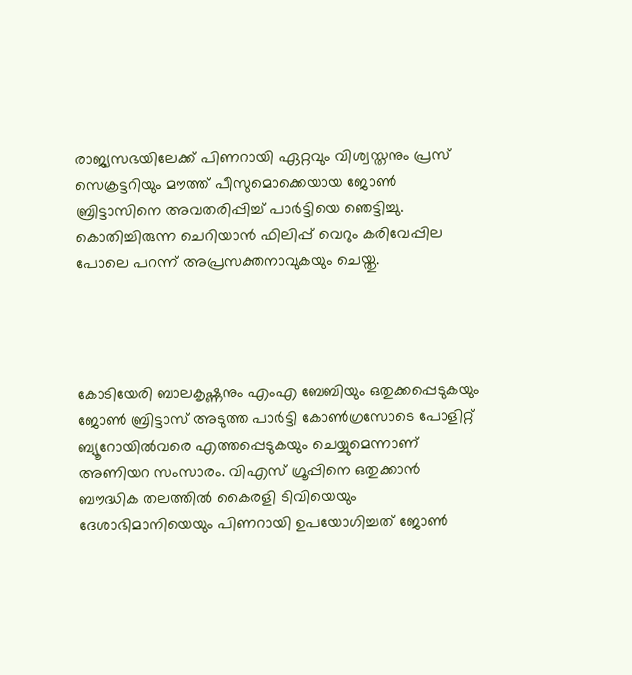രാജ്യസഭയിലേക്ക് പിണറായി ഏറ്റവും വിശ്വസ്തനും പ്രസ് സെക്രട്ടറിയും മൗത്ത് പീസുമൊക്കെയായ ജോണ്‍ ബ്രിട്ടാസിനെ അവതരിപ്പിച്ച് പാര്‍ട്ടിയെ ഞെട്ടിച്ചു. കൊതിച്ചിരുന്ന ചെറിയാന്‍ ഫിലിപ്പ് വെറും കരിവേപ്പില പോലെ പറന്ന് അപ്രസക്തനാവുകയും ചെയ്തു.




കോടിയേരി ബാലകൃഷ്ണനും എംഎ ബേബിയും ഒതുക്കപ്പെടുകയും ജോണ്‍ ബ്രിട്ടാസ് അടുത്ത പാര്‍ട്ടി കോണ്‍ഗ്രസോടെ പോളിറ്റ് ബ്യൂറോയില്‍വരെ എത്തപ്പെടുകയും ചെയ്യുമെന്നാണ് അണിയറ സംസാരം. വിഎസ് ഗ്രൂപ്പിനെ ഒതുക്കാന്‍ ബൗദ്ധിക തലത്തില്‍ കൈരളി ടിവിയെയും ദേശാഭിമാനിയെയും പിണറായി ഉപയോഗിച്ചത് ജോണ്‍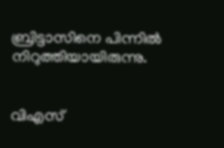ബ്രിട്ടാസിനെ പിന്നില്‍ നിറുത്തിയായിരുന്നു.


വിഎസ്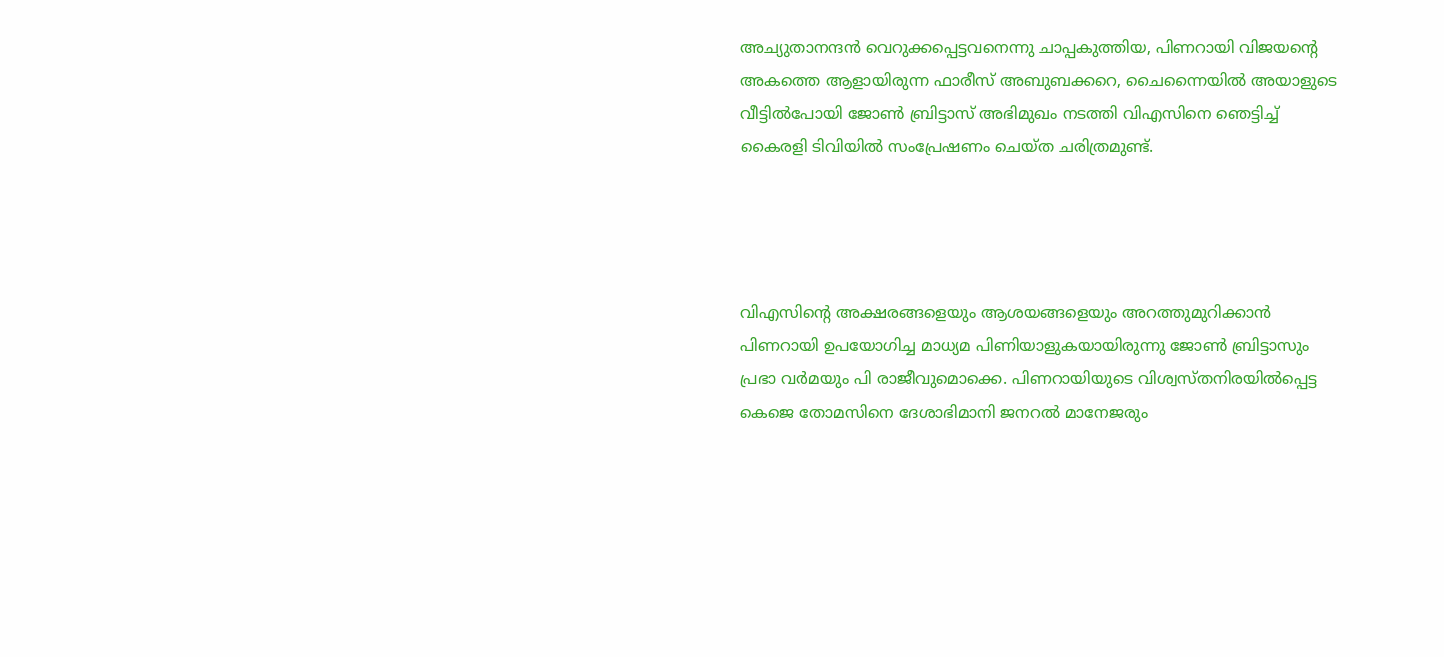അച്യുതാനന്ദന്‍ വെറുക്കപ്പെട്ടവനെന്നു ചാപ്പകുത്തിയ, പിണറായി വിജയന്റെ അകത്തെ ആളായിരുന്ന ഫാരീസ് അബുബക്കറെ, ചൈന്നൈയില്‍ അയാളുടെ വീട്ടില്‍പോയി ജോണ്‍ ബ്രിട്ടാസ് അഭിമുഖം നടത്തി വിഎസിനെ ഞെട്ടിച്ച് കൈരളി ടിവിയില്‍ സംപ്രേഷണം ചെയ്ത ചരിത്രമുണ്ട്.




വിഎസിന്റെ അക്ഷരങ്ങളെയും ആശയങ്ങളെയും അറത്തുമുറിക്കാന്‍ പിണറായി ഉപയോഗിച്ച മാധ്യമ പിണിയാളുകയായിരുന്നു ജോണ്‍ ബ്രിട്ടാസും പ്രഭാ വര്‍മയും പി രാജീവുമൊക്കെ. പിണറായിയുടെ വിശ്വസ്തനിരയില്‍പ്പെട്ട കെജെ തോമസിനെ ദേശാഭിമാനി ജനറല്‍ മാനേജരും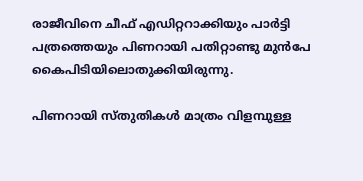രാജീവിനെ ചീഫ് എഡിറ്ററാക്കിയും പാര്‍ട്ടി പത്രത്തെയും പിണറായി പതിറ്റാണ്ടു മുന്‍പേ കൈപിടിയിലൊതുക്കിയിരുന്നു.

പിണറായി സ്തുതികള്‍ മാത്രം വിളമ്പുള്ള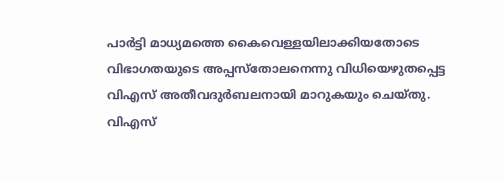പാര്‍ട്ടി മാധ്യമത്തെ കൈവെള്ളയിലാക്കിയതോടെ വിഭാഗതയുടെ അപ്പസ്തോലനെന്നു വിധിയെഴുതപ്പെട്ട വിഎസ് അതീവദുര്‍ബലനായി മാറുകയും ചെയ്തു. വിഎസ്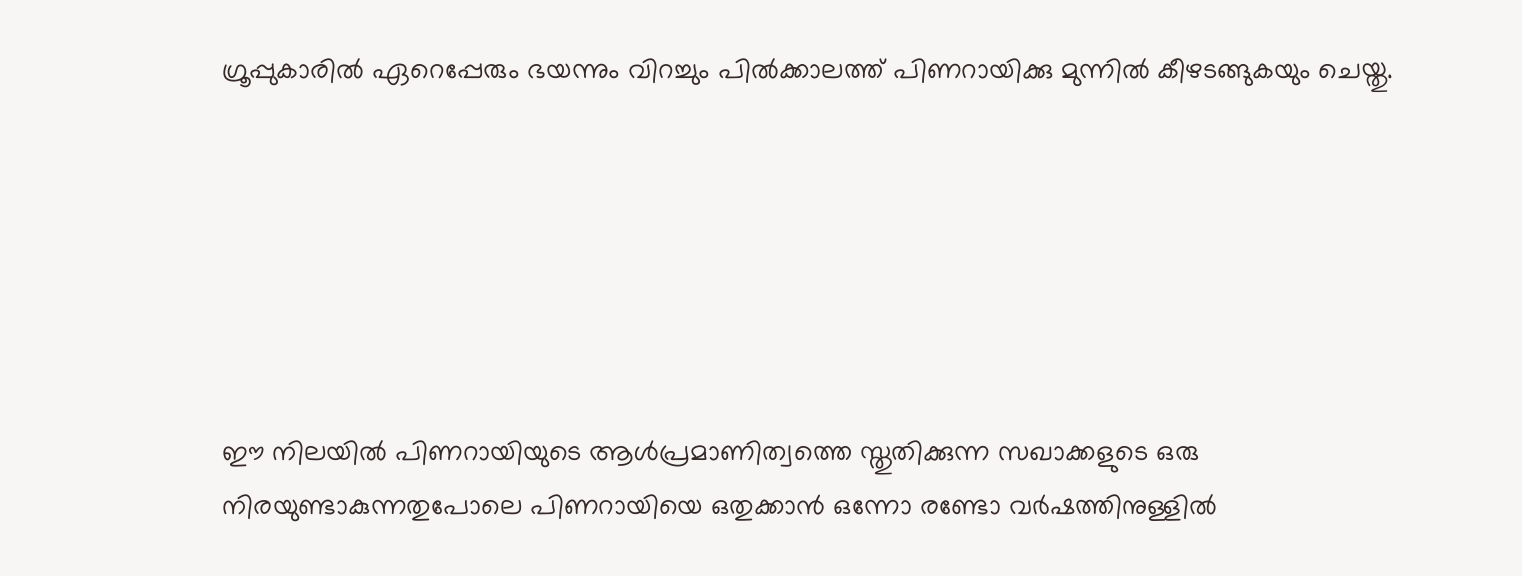ഗ്രൂപ്പുകാരില്‍ ഏറെപ്പേരും ഭയന്നും വിറച്ചും പില്‍ക്കാലത്ത് പിണറായിക്കു മുന്നില്‍ കീഴടങ്ങുകയും ചെയ്തു.






ഈ നിലയില്‍ പിണറായിയുടെ ആള്‍പ്രമാണിത്വത്തെ സ്തുതിക്കുന്ന സഖാക്കളുടെ ഒരു നിരയുണ്ടാകുന്നതുപോലെ പിണറായിയെ ഒതുക്കാന്‍ ഒന്നോ രണ്ടോ വര്‍ഷത്തിനുള്ളില്‍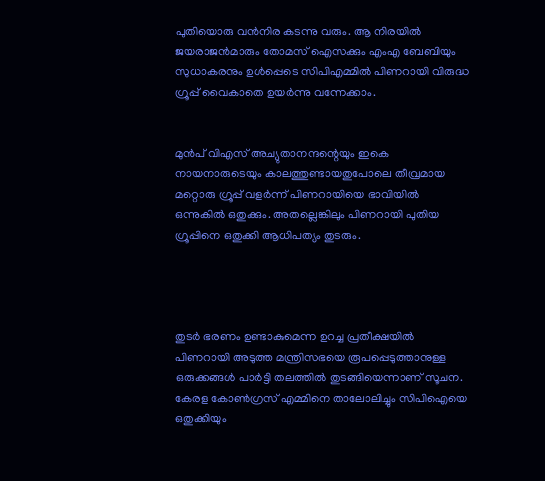പുതിയൊരു വന്‍നിര കടന്നു വരും. ആ നിരയില്‍ ജയരാജന്‍മാരും തോമസ് ഐസക്കും എംഎ ബേബിയും സുധാകരനും ഉള്‍പ്പെടെ സിപിഎമ്മില്‍ പിണറായി വിരുദ്ധ ഗ്രൂപ്പ് വൈകാതെ ഉയര്‍ന്നു വന്നേക്കാം.


മുന്‍പ് വിഎസ് അച്യുതാനന്ദന്റെയും ഇകെ നായനാരുടെയും കാലത്തുണ്ടായതുപോലെ തീവ്രമായ മറ്റൊരു ഗ്രൂപ്പ് വളര്‍ന്ന് പിണറായിയെ ഭാവിയില്‍ ഒന്നുകില്‍ ഒതുക്കും. അതല്ലെങ്കിലും പിണറായി പുതിയ ഗ്രൂപ്പിനെ ഒതുക്കി ആധിപത്യം തുടരും.




തുടര്‍ ഭരണം ഉണ്ടാകുമെന്ന ഉറച്ച പ്രതീക്ഷയില്‍ പിണറായി അടുത്ത മന്ത്രിസഭയെ രൂപപ്പെടുത്താനുള്ള ഒരുക്കങ്ങള്‍ പാര്‍ട്ടി തലത്തില്‍ തുടങ്ങിയെന്നാണ് സൂചന. കേരള കോണ്‍ഗ്രസ് എമ്മിനെ താലോലിച്ചും സിപിഐയെ ഒതുക്കിയും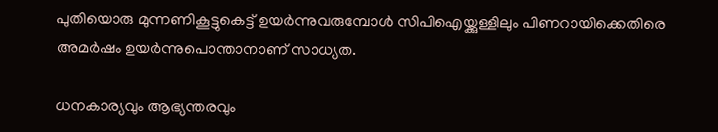പുതിയൊരു മുന്നണികൂട്ടുകെട്ട് ഉയര്‍ന്നുവരുമ്പോള്‍ സിപിഐയ്ക്കുള്ളിലും പിണറായിക്കെതിരെ അമര്‍ഷം ഉയര്‍ന്നുപൊന്താനാണ് സാധ്യത.

ധനകാര്യവും ആഭ്യന്തരവും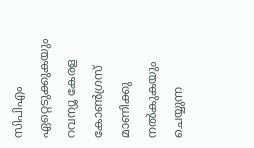സിപിഎം ഏറ്റെടുക്കുകയും റവന്യൂ കേരള കോണ്‍ഗ്രസ് മാണിക്കു നല്‍കുകയും ചെയ്യുന്ന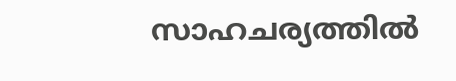സാഹചര്യത്തില്‍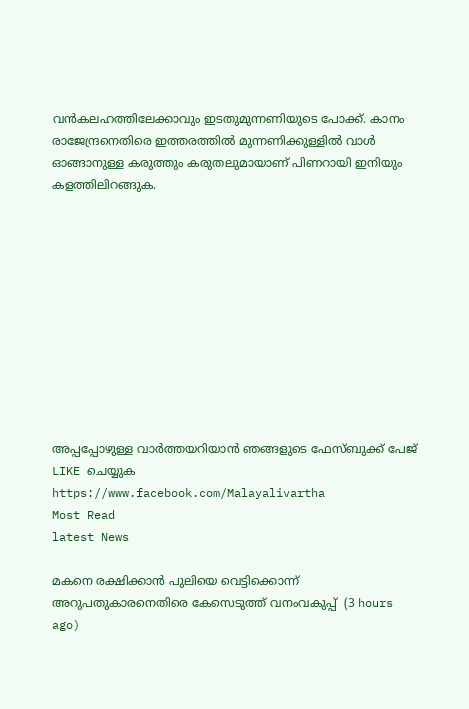വന്‍കലഹത്തിലേക്കാവും ഇടതുമുന്നണിയുടെ പോക്ക്. കാനം രാജേന്ദ്രനെതിരെ ഇത്തരത്തില്‍ മുന്നണിക്കുള്ളില്‍ വാള്‍ ഓങ്ങാനുള്ള കരുത്തും കരുതലുമായാണ് പിണറായി ഇനിയും കളത്തിലിറങ്ങുക.











അപ്പപ്പോഴുള്ള വാര്‍ത്തയറിയാന്‍ ഞങ്ങളുടെ ഫേസ്‌ബുക്ക്‌ പേജ് LIKE ചെയ്യുക
https://www.facebook.com/Malayalivartha
Most Read
latest News

മകനെ രക്ഷിക്കാന്‍ പുലിയെ വെട്ടിക്കൊന്ന് അറുപതുകാരനെതിരെ കേസെടുത്ത് വനംവകുപ്പ്  (3 hours ago)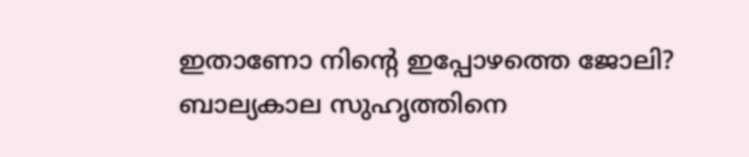ഇതാണോ നിന്റെ ഇപ്പോഴത്തെ ജോലി? ബാല്യകാല സുഹൃത്തിനെ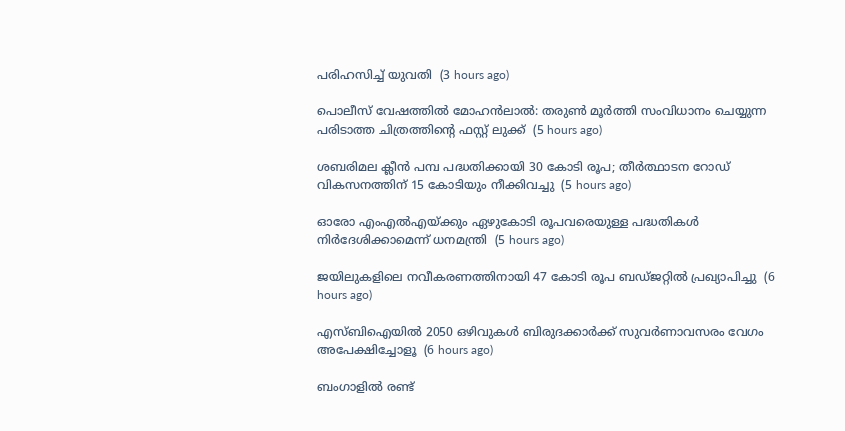പരിഹസിച്ച് യുവതി  (3 hours ago)

പൊലീസ് വേഷത്തില്‍ മോഹന്‍ലാല്‍: തരുണ്‍ മൂര്‍ത്തി സംവിധാനം ചെയ്യുന്ന പരിടാത്ത ചിത്രത്തിന്റെ ഫസ്റ്റ് ലുക്ക്  (5 hours ago)

ശബരിമല ക്ലീന്‍ പമ്പ പദ്ധതിക്കായി 30 കോടി രൂപ; തീര്‍ത്ഥാടന റോഡ് വികസനത്തിന് 15 കോടിയും നീക്കിവച്ചു  (5 hours ago)

ഓരോ എംഎല്‍എയ്ക്കും ഏഴുകോടി രൂപവരെയുള്ള പദ്ധതികള്‍ നിര്‍ദേശിക്കാമെന്ന് ധനമന്ത്രി  (5 hours ago)

ജയിലുകളിലെ നവീകരണത്തിനായി 47 കോടി രൂപ ബഡ്ജറ്റില്‍ പ്രഖ്യാപിച്ചു  (6 hours ago)

എസ്ബിഐയില്‍ 2050 ഒഴിവുകള്‍ ബിരുദക്കാര്‍ക്ക് സുവര്‍ണാവസരം വേഗം അപേക്ഷിച്ചോളൂ  (6 hours ago)

ബംഗാളില്‍ രണ്ട്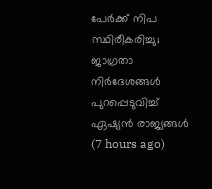പേര്‍ക്ക് നിപ സ്ഥിരീകരിച്ചു; ജാഗ്രതാ നിര്‍ദേശങ്ങള്‍ പുറപ്പെടുവിച്ച് ഏഷ്യന്‍ രാജ്യങ്ങള്‍  (7 hours ago)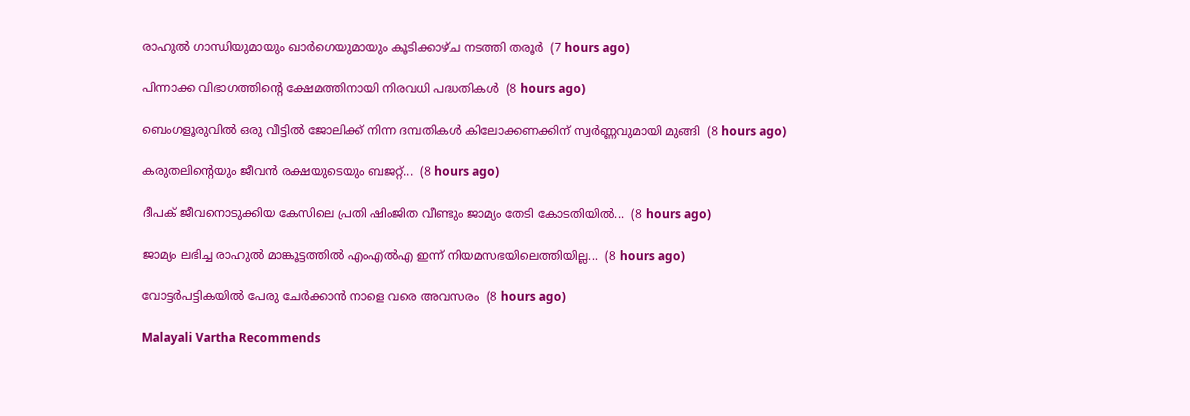രാഹുല്‍ ഗാന്ധിയുമായും ഖാര്‍ഗെയുമായും കൂടിക്കാഴ്ച നടത്തി തരൂര്‍  (7 hours ago)

പിന്നാക്ക വിഭാഗത്തിന്റെ ക്ഷേമത്തിനായി നിരവധി പദ്ധതികള്‍  (8 hours ago)

ബെംഗളൂരുവില്‍ ഒരു വീട്ടില്‍ ജോലിക്ക് നിന്ന ദമ്പതികള്‍ കിലോക്കണക്കിന് സ്വര്‍ണ്ണവുമായി മുങ്ങി  (8 hours ago)

കരുതലിന്റെയും ജീവൻ രക്ഷയുടെയും ബജറ്റ്...  (8 hours ago)

ദീപക് ജീവനൊടുക്കിയ കേസിലെ പ്രതി ഷിംജിത വീണ്ടും ജാമ്യം തേടി കോടതിയിൽ...  (8 hours ago)

ജാമ്യം ലഭിച്ച രാഹുല്‍ മാങ്കൂട്ടത്തില്‍ എംഎല്‍എ ഇന്ന് നിയമസഭയിലെത്തിയില്ല...  (8 hours ago)

വോട്ടര്‍പട്ടികയില്‍ പേരു ചേര്‍ക്കാന്‍ നാളെ വരെ അവസരം  (8 hours ago)

Malayali Vartha Recommends